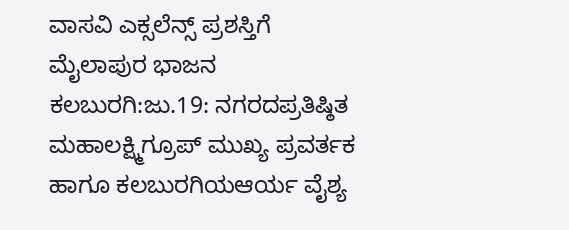ವಾಸವಿ ಎಕ್ಸಲೆನ್ಸ್ ಪ್ರಶಸ್ತಿಗೆ ಮೈಲಾಪುರ ಭಾಜನ
ಕಲಬುರಗಿ:ಜು.19: ನಗರದಪ್ರತಿಷ್ಠಿತ ಮಹಾಲಕ್ಷ್ಮಿಗ್ರೂಪ್ ಮುಖ್ಯ ಪ್ರವರ್ತಕ ಹಾಗೂ ಕಲಬುರಗಿಯಆರ್ಯ ವೈಶ್ಯ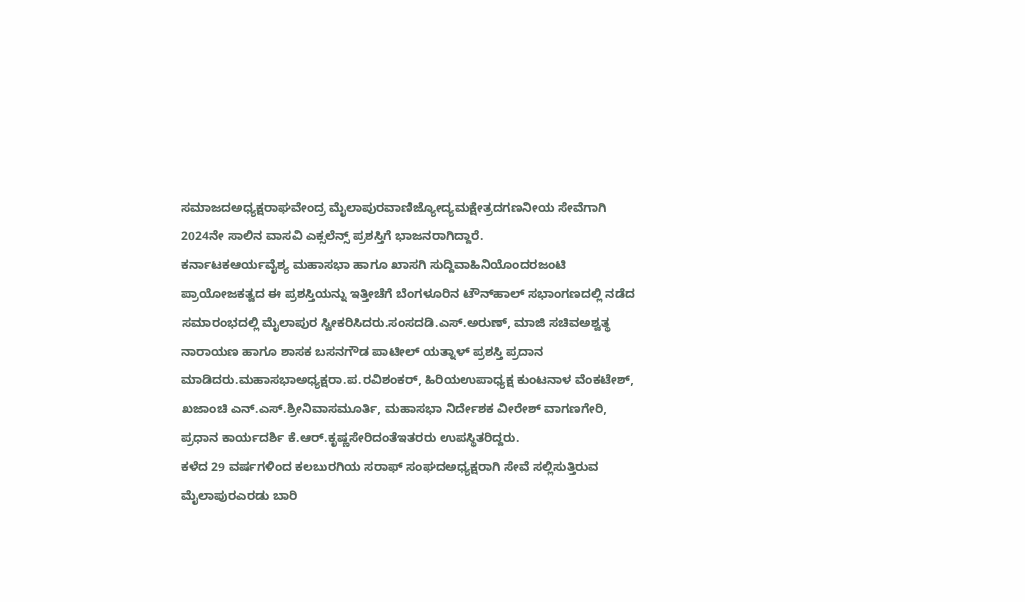ಸಮಾಜದಅಧ್ಯಕ್ಷರಾಘವೇಂದ್ರ ಮೈಲಾಪುರವಾಣಿಜ್ಯೋದ್ಯಮಕ್ಷೇತ್ರದಗಣನೀಯ ಸೇವೆಗಾಗಿ 2024ನೇ ಸಾಲಿನ ವಾಸವಿ ಎಕ್ಸಲೆನ್ಸ್ ಪ್ರಶಸ್ತಿಗೆ ಭಾಜನರಾಗಿದ್ದಾರೆ.
ಕರ್ನಾಟಕಆರ್ಯವೈಶ್ಯ ಮಹಾಸಭಾ ಹಾಗೂ ಖಾಸಗಿ ಸುದ್ದಿವಾಹಿನಿಯೊಂದರಜಂಟಿ ಪ್ರಾಯೋಜಕತ್ವದ ಈ ಪ್ರಶಸ್ತಿಯನ್ನು ಇತ್ತೀಚೆಗೆ ಬೆಂಗಳೂರಿನ ಟೌನ್‍ಹಾಲ್ ಸಭಾಂಗಣದಲ್ಲಿ ನಡೆದ ಸಮಾರಂಭದಲ್ಲಿ ಮೈಲಾಪುರ ಸ್ವೀಕರಿಸಿದರು.ಸಂಸದಡಿ.ಎಸ್.ಅರುಣ್, ಮಾಜಿ ಸಚಿವಅಶ್ವತ್ಥ ನಾರಾಯಣ ಹಾಗೂ ಶಾಸಕ ಬಸನಗೌಡ ಪಾಟೀಲ್ ಯತ್ನಾಳ್ ಪ್ರಶಸ್ತಿ ಪ್ರದಾನ ಮಾಡಿದರು.ಮಹಾಸಭಾಅಧ್ಯಕ್ಷರಾ.ಪ.ರವಿಶಂಕರ್, ಹಿರಿಯಉಪಾಧ್ಯಕ್ಷ ಕುಂಟನಾಳ ವೆಂಕಟೇಶ್, ಖಜಾಂಚಿ ಎನ್.ಎಸ್.ಶ್ರೀನಿವಾಸಮೂರ್ತಿ, ಮಹಾಸಭಾ ನಿರ್ದೇಶಕ ವೀರೇಶ್ ವಾಗಣಗೇರಿ, ಪ್ರಧಾನ ಕಾರ್ಯದರ್ಶಿ ಕೆ.ಆರ್.ಕೃಷ್ಣಸೇರಿದಂತೆಇತರರು ಉಪಸ್ಥಿತರಿದ್ದರು.
ಕಳೆದ 29 ವರ್ಷಗಳಿಂದ ಕಲಬುರಗಿಯ ಸರಾಫ್ ಸಂಘದಅಧ್ಯಕ್ಷರಾಗಿ ಸೇವೆ ಸಲ್ಲಿಸುತ್ತಿರುವ ಮೈಲಾಪುರಎರಡು ಬಾರಿ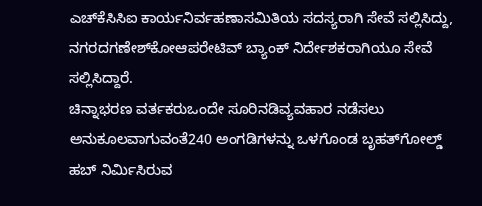ಎಚ್‍ಕೆಸಿಸಿಐ ಕಾರ್ಯನಿರ್ವಹಣಾಸಮಿತಿಯ ಸದಸ್ಯರಾಗಿ ಸೇವೆ ಸಲ್ಲಿಸಿದ್ದು, ನಗರದಗಣೇಶ್‍ಕೋಆಪರೇಟಿವ್ ಬ್ಯಾಂಕ್ ನಿರ್ದೇಶಕರಾಗಿಯೂ ಸೇವೆ ಸಲ್ಲಿಸಿದ್ದಾರೆ.
ಚಿನ್ನಾಭರಣ ವರ್ತಕರುಒಂದೇ ಸೂರಿನಡಿವ್ಯವಹಾರ ನಡೆಸಲು ಅನುಕೂಲವಾಗುವಂತೆ240 ಅಂಗಡಿಗಳನ್ನು ಒಳಗೊಂಡ ಬೃಹತ್‍ಗೋಲ್ಡ್ ಹಬ್ ನಿರ್ಮಿಸಿರುವ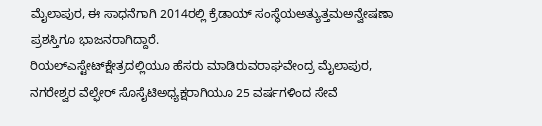ಮೈಲಾಪುರ, ಈ ಸಾಧನೆಗಾಗಿ 2014ರಲ್ಲಿ ಕ್ರೆಡಾಯ್ ಸಂಸ್ಥೆಯಅತ್ಯುತ್ತಮಅನ್ವೇಷಣಾ ಪ್ರಶಸ್ತಿಗೂ ಭಾಜನರಾಗಿದ್ದಾರೆ.
ರಿಯಲ್‍ಎಸ್ಟೇಟ್‍ಕ್ಷೇತ್ರದಲ್ಲಿಯೂ ಹೆಸರು ಮಾಡಿರುವರಾಘವೇಂದ್ರ ಮೈಲಾಪುರ, ನಗರೇಶ್ವರ ವೆಲ್ಫೇರ್ ಸೊಸೈಟಿಅಧ್ಯಕ್ಷರಾಗಿಯೂ 25 ವರ್ಷಗಳಿಂದ ಸೇವೆ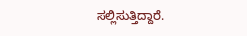ಸಲ್ಲಿಸುತ್ತಿದ್ದಾರೆ.